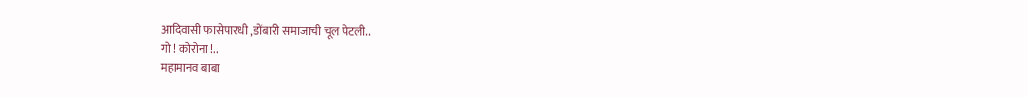आदिवासी फासेपारधी ,डोंबारी समाजाची चूल पेटली..
गो ! कोरोना !..
महामानव बाबा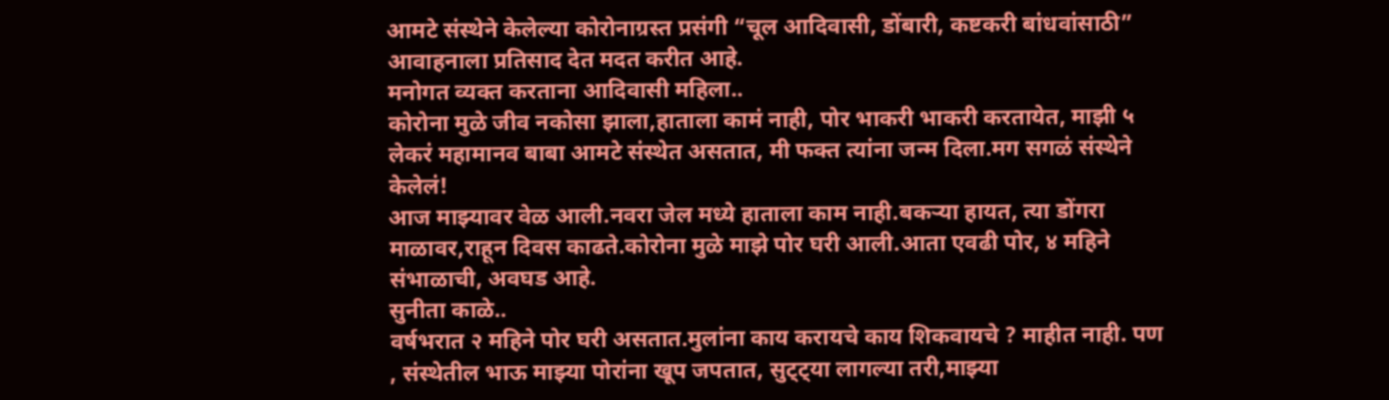आमटे संस्थेने केलेल्या कोरोनाग्रस्त प्रसंगी “चूल आदिवासी, डोंबारी, कष्टकरी बांधवांसाठी” आवाहनाला प्रतिसाद देत मदत करीत आहे.
मनोगत व्यक्त करताना आदिवासी महिला..
कोरोना मुळे जीव नकोसा झाला,हाताला कामं नाही, पोर भाकरी भाकरी करतायेत, माझी ५ लेकरं महामानव बाबा आमटे संस्थेत असतात, मी फक्त त्यांना जन्म दिला.मग सगळं संस्थेने केलेलं!
आज माझ्यावर वेळ आली.नवरा जेल मध्ये हाताला काम नाही.बकऱ्या हायत, त्या डोंगरा माळावर,राहून दिवस काढते.कोरोना मुळे माझे पोर घरी आली.आता एवढी पोर, ४ महिने संभाळाची, अवघड आहे.
सुनीता काळे..
वर्षभरात २ महिने पोर घरी असतात.मुलांना काय करायचे काय शिकवायचे ? माहीत नाही. पण , संस्थेतील भाऊ माझ्या पोरांना खूप जपतात, सुट्ट्या लागल्या तरी,माझ्या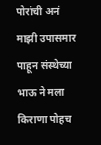पोरांची अनं माझी उपासमार पाहून संस्थेच्या भाऊ ने मला किराणा पोहच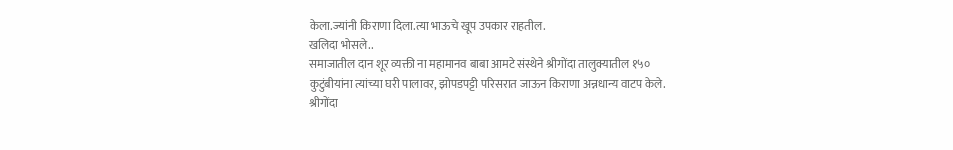केला.ज्यांनी किराणा दिला.त्या भाऊचे खूप उपकार राहतील.
खलिदा भोसले..
समाजातील दान शूर व्यक्ती ना महामानव बाबा आमटे संस्थेने श्रीगोंदा तालुक्यातील १५० कुटुंबीयांना त्यांच्या घरी पालावर, झोपडपट्टी परिसरात जाऊन किराणा अन्नधान्य वाटप केले.
श्रीगोंदा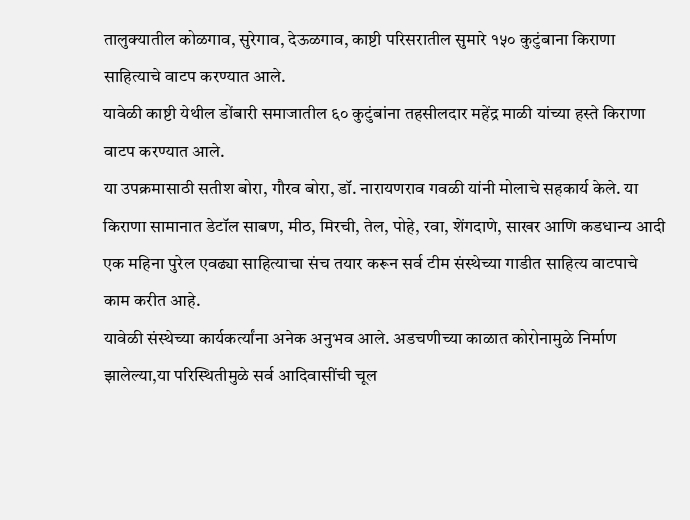तालुक्यातील कोळगाव, सुरेगाव, देऊळगाव, काष्टी परिसरातील सुमारे १५० कुटुंबाना किराणा साहित्याचे वाटप करण्यात आले.
यावेळी काष्टी येथील डोंबारी समाजातील ६० कुटुंबांना तहसीलदार महेंद्र माळी यांच्या हस्ते किराणा वाटप करण्यात आले.
या उपक्रमासाठी सतीश बोरा, गौरव बोरा, डॉ. नारायणराव गवळी यांनी मोलाचे सहकार्य केले. या किराणा सामानात डेटॉल साबण, मीठ, मिरची, तेल, पोहे, रवा, शेंगदाणे, साखर आणि कडधान्य आदी एक महिना पुरेल एवढ्या साहित्याचा संच तयार करून सर्व टीम संस्थेच्या गाडीत साहित्य वाटपाचे काम करीत आहे.
यावेळी संस्थेच्या कार्यकर्त्यांना अनेक अनुभव आले. अडचणीच्या काळात कोरोनामुळे निर्माण झालेल्या,या परिस्थितीमुळे सर्व आदिवासींची चूल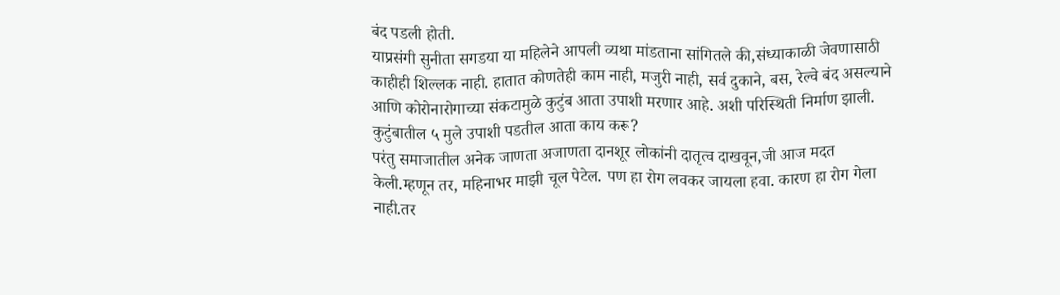बंद पडली होती.
याप्रसंगी सुनीता सगडया या महिलेने आपली व्यथा मांडताना सांगितले की,संध्याकाळी जेवणासाठी काहीही शिल्लक नाही. हातात कोणतेही काम नाही, मजुरी नाही, सर्व दुकाने, बस, रेल्वे बंद असल्याने आणि कोरोनारोगाच्या संकटामुळे कुटुंब आता उपाशी मरणार आहे. अशी परिस्थिती निर्माण झाली. कुटुंबातील ५ मुले उपाशी पडतील आता काय करू?
परंतु समाजातील अनेक जाणता अजाणता दानशूर लोकांनी दातृत्व दाखवून,जी आज मदत केली.म्हणून तर, महिनाभर माझी चूल पेटेल. पण हा रोग लवकर जायला हवा. कारण हा रोग गेला नाही.तर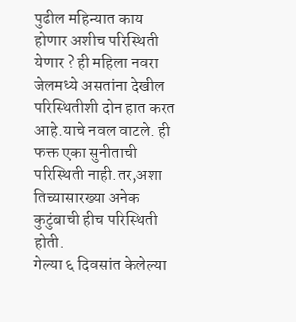पुढील महिन्यात काय होणार अशीच परिस्थिती येणार ? ही महिला नवरा जेलमध्ये असतांना देखील परिस्थितीशी दोन हात करत आहे.याचे नवल वाटले. ही फक्त एका सुनीताची परिस्थिती नाही.तर,अशा तिच्यासारख्या अनेक कुटुंबाची हीच परिस्थिती होती.
गेल्या ६ दिवसांत केलेल्या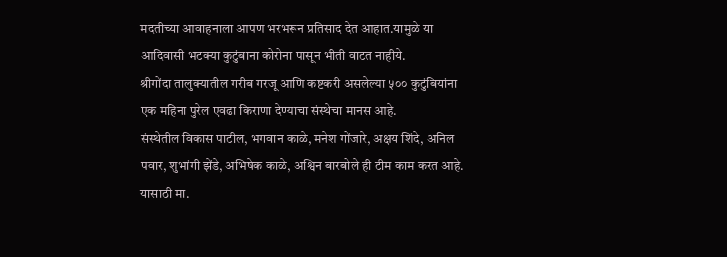मदतीच्या आवाहनाला आपण भरभरून प्रतिसाद देत आहात.यामुळे या आदिवासी भटक्या कुटुंबाना कोरोना पासून भीती वाटत नाहीये.
श्रीगोंदा तालुक्यातील गरीब गरजू आणि कष्टकरी असलेल्या ५०० कुटुंबियांना एक महिना पुरेल एवढा किराणा देण्याचा संस्थेचा मानस आहे.
संस्थेतील विकास पाटील, भगवान काळे, मनेश गोंजारे, अक्षय शिंदे, अनिल पवार, शुभांगी झेंडे, अभिषेक काळे, अश्विन बारबोले ही टीम काम करत आहे. यासाठी मा.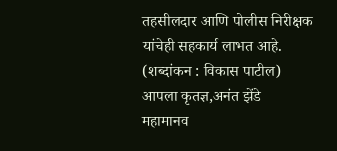तहसीलदार आणि पोलीस निरीक्षक यांचेही सहकार्य लाभत आहे.
(शब्दांकन : विकास पाटील)
आपला कृतज्ञ,अनंत झेंडे
महामानव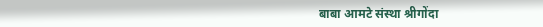बाबा आमटे संस्था श्रीगोंदा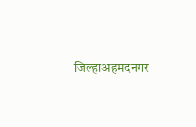जिल्हाअहमदनगर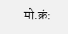मो.क्रं: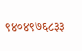९४०४९७६८३३